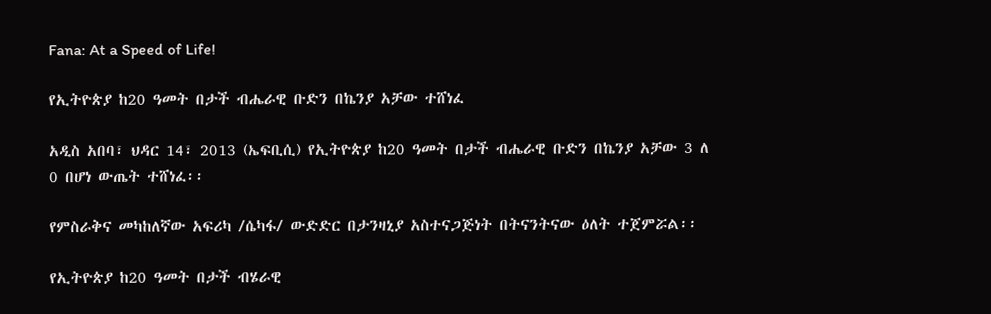Fana: At a Speed of Life!

የኢትዮጵያ ከ20 ዓመት በታች ብሔራዊ ቡድን በኬንያ አቻው ተሸነፈ

አዲስ አበባ፣ ህዳር 14፣ 2013 (ኤፍቢሲ) የኢትዮጵያ ከ20 ዓመት በታች ብሔራዊ ቡድን በኬንያ አቻው 3 ለ 0 በሆነ ውጤት ተሸነፈ፡፡

የምስራቅና መካከለኛው አፍሪካ /ሴካፋ/ ውድድር በታንዛኒያ አስተናጋጅነት በትናንትናው ዕለት ተጀምሯል፡፡

የኢትዮጵያ ከ20 ዓመት በታች ብሄራዊ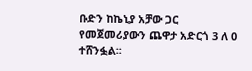ቡድን ከኬኒያ አቻው ጋር የመጀመሪያውን ጨዋታ አድርጎ 3 ለ 0 ተሸንፏል፡፡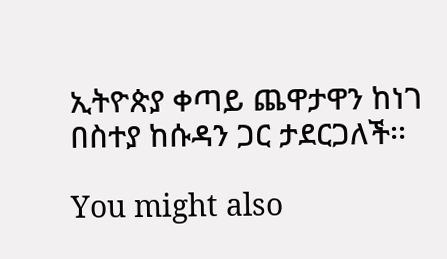ኢትዮጵያ ቀጣይ ጨዋታዋን ከነገ በስተያ ከሱዳን ጋር ታደርጋለች፡፡

You might also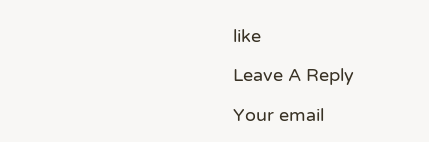like

Leave A Reply

Your email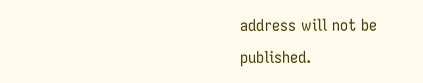address will not be published.